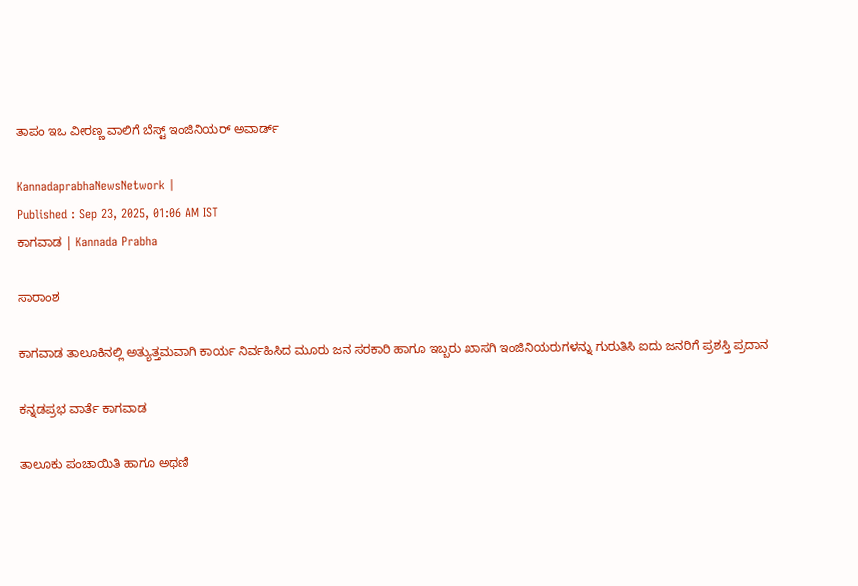ತಾಪಂ ಇಒ ವೀರಣ್ಣ ವಾಲಿಗೆ ಬೆಸ್ಟ್‌ ಇಂಜಿನಿಯರ್‌ ಅವಾರ್ಡ್‌

KannadaprabhaNewsNetwork |
Published : Sep 23, 2025, 01:06 AM IST
ಕಾಗವಾಡ | Kannada Prabha

ಸಾರಾಂಶ

ಕಾಗವಾಡ ತಾಲೂಕಿನಲ್ಲಿ ಅತ್ಯುತ್ತಮವಾಗಿ ಕಾರ್ಯ ನಿರ್ವಹಿಸಿದ ಮೂರು ಜನ ಸರಕಾರಿ ಹಾಗೂ ಇಬ್ಬರು ಖಾಸಗಿ ಇಂಜಿನಿಯರುಗಳನ್ನು ಗುರುತಿಸಿ ಐದು ಜನರಿಗೆ ಪ್ರಶಸ್ತಿ ಪ್ರದಾನ

ಕನ್ನಡಪ್ರಭ ವಾರ್ತೆ ಕಾಗವಾಡ

ತಾಲೂಕು ಪಂಚಾಯಿತಿ ಹಾಗೂ ಅಥಣಿ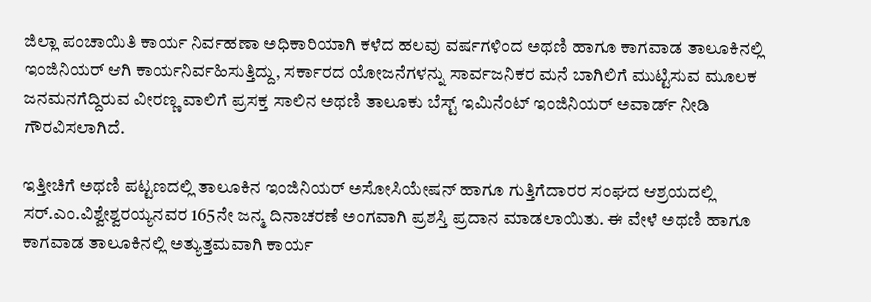ಜಿಲ್ಲಾ ಪಂಚಾಯಿತಿ ಕಾರ್ಯ ನಿರ್ವಹಣಾ ಅಧಿಕಾರಿಯಾಗಿ ಕಳೆದ ಹಲವು ವರ್ಷಗಳಿಂದ ಅಥಣಿ ಹಾಗೂ ಕಾಗವಾಡ ತಾಲೂಕಿನಲ್ಲಿ ಇಂಜಿನಿಯರ್‌ ಆಗಿ ಕಾರ್ಯನಿರ್ವಹಿಸುತ್ತಿದ್ದು, ಸರ್ಕಾರದ ಯೋಜನೆಗಳನ್ನು ಸಾರ್ವಜನಿಕರ ಮನೆ ಬಾಗಿಲಿಗೆ ಮುಟ್ಟಿಸುವ ಮೂಲಕ ಜನಮನಗೆದ್ದಿರುವ ವೀರಣ್ಣ ವಾಲಿಗೆ ಪ್ರಸಕ್ತ ಸಾಲಿನ ಅಥಣಿ ತಾಲೂಕು ಬೆಸ್ಟ್ ಇಮಿನೆಂಟ್ ಇಂಜಿನಿಯರ್‌ ಅವಾರ್ಡ್‌ ನೀಡಿ ಗೌರವಿಸಲಾಗಿದೆ.

ಇತ್ತೀಚಿಗೆ ಅಥಣಿ ಪಟ್ಟಣದಲ್ಲಿ ತಾಲೂಕಿನ ಇಂಜಿನಿಯರ್‌ ಅಸೋಸಿಯೇಷನ್‌ ಹಾಗೂ ಗುತ್ತಿಗೆದಾರರ ಸಂಘದ ಆಶ್ರಯದಲ್ಲಿ ಸರ್.ಎಂ.ವಿಶ್ವೇಶ್ವರಯ್ಯನವರ 165ನೇ ಜನ್ಮ ದಿನಾಚರಣೆ ಅಂಗವಾಗಿ ಪ್ರಶಸ್ತಿ ಪ್ರದಾನ ಮಾಡಲಾಯಿತು. ಈ ವೇಳೆ ಅಥಣಿ ಹಾಗೂ ಕಾಗವಾಡ ತಾಲೂಕಿನಲ್ಲಿ ಅತ್ಯುತ್ತಮವಾಗಿ ಕಾರ್ಯ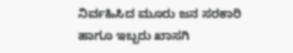ನಿರ್ವಹಿಸಿದ ಮೂರು ಜನ ಸರಕಾರಿ ಹಾಗೂ ಇಬ್ಬರು ಖಾಸಗಿ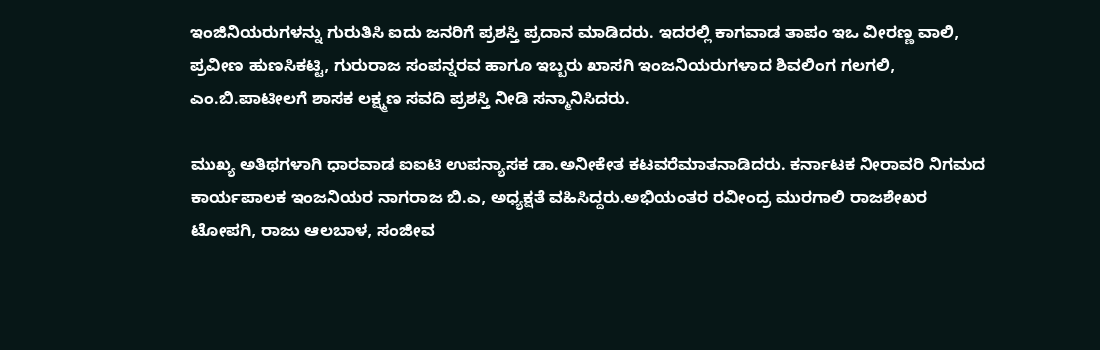ಇಂಜಿನಿಯರುಗಳನ್ನು ಗುರುತಿಸಿ ಐದು ಜನರಿಗೆ ಪ್ರಶಸ್ತಿ ಪ್ರದಾನ ಮಾಡಿದರು. ಇದರಲ್ಲಿ ಕಾಗವಾಡ ತಾಪಂ ಇಒ ವೀರಣ್ಣ ವಾಲಿ, ಪ್ರವೀಣ ಹುಣಸಿಕಟ್ಟಿ, ಗುರುರಾಜ ಸಂಪನ್ನರವ ಹಾಗೂ ಇಬ್ಬರು ಖಾಸಗಿ ಇಂಜನಿಯರುಗಳಾದ ಶಿವಲಿಂಗ ಗಲಗಲಿ, ಎಂ.ಬಿ.ಪಾಟೀಲಗೆ ಶಾಸಕ ಲಕ್ಷ್ಮಣ ಸವದಿ ಪ್ರಶಸ್ತಿ ನೀಡಿ ಸನ್ಮಾನಿಸಿದರು.

ಮುಖ್ಯ ಅತಿಥಗಳಾಗಿ ಧಾರವಾಡ ಐಐಟಿ ಉಪನ್ಯಾಸಕ ಡಾ.ಅನೀಕೇತ ಕಟವರೆಮಾತನಾಡಿದರು. ಕರ್ನಾಟಕ ನೀರಾವರಿ ನಿಗಮದ ಕಾರ್ಯಪಾಲಕ ಇಂಜನಿಯರ ನಾಗರಾಜ ಬಿ.ಎ, ಅಧ್ಯಕ್ಷತೆ ವಹಿಸಿದ್ದರು.ಅಭಿಯಂತರ ರವೀಂದ್ರ ಮುರಗಾಲಿ ರಾಜಶೇಖರ ಟೋಪಗಿ, ರಾಜು ಆಲಬಾಳ, ಸಂಜೀವ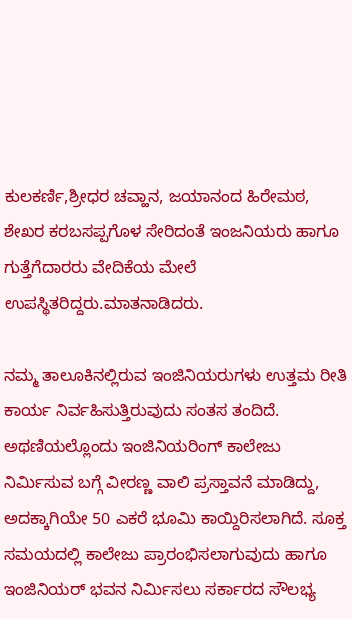ಕುಲಕರ್ಣಿ,ಶ್ರೀಧರ ಚವ್ಹಾನ, ಜಯಾನಂದ ಹಿರೇಮಠ, ಶೇಖರ ಕರಬಸಪ್ಪಗೊಳ ಸೇರಿದಂತೆ ಇಂಜನಿಯರು ಹಾಗೂ ಗುತ್ತೆಗೆದಾರರು ವೇದಿಕೆಯ ಮೇಲೆ ಉಪಸ್ಥಿತರಿದ್ದರು.ಮಾತನಾಡಿದರು.

ನಮ್ಮ ತಾಲೂಕಿನಲ್ಲಿರುವ ಇಂಜಿನಿಯರುಗಳು ಉತ್ತಮ ರೀತಿ ಕಾರ್ಯ ನಿರ್ವಹಿಸುತ್ತಿರುವುದು ಸಂತಸ ತಂದಿದೆ. ಅಥಣಿಯಲ್ಲೊಂದು ಇಂಜಿನಿಯರಿಂಗ್‌ ಕಾಲೇಜು ನಿರ್ಮಿಸುವ ಬಗ್ಗೆ ವೀರಣ್ಣ ವಾಲಿ ಪ್ರಸ್ತಾವನೆ ಮಾಡಿದ್ದು, ಅದಕ್ಕಾಗಿಯೇ 50 ಎಕರೆ ಭೂಮಿ ಕಾಯ್ದಿರಿಸಲಾಗಿದೆ. ಸೂಕ್ತ ಸಮಯದಲ್ಲಿ ಕಾಲೇಜು ಪ್ರಾರಂಭಿಸಲಾಗುವುದು ಹಾಗೂ ಇಂಜಿನಿಯರ್‌ ಭವನ ನಿರ್ಮಿಸಲು ಸರ್ಕಾರದ ಸೌಲಭ್ಯ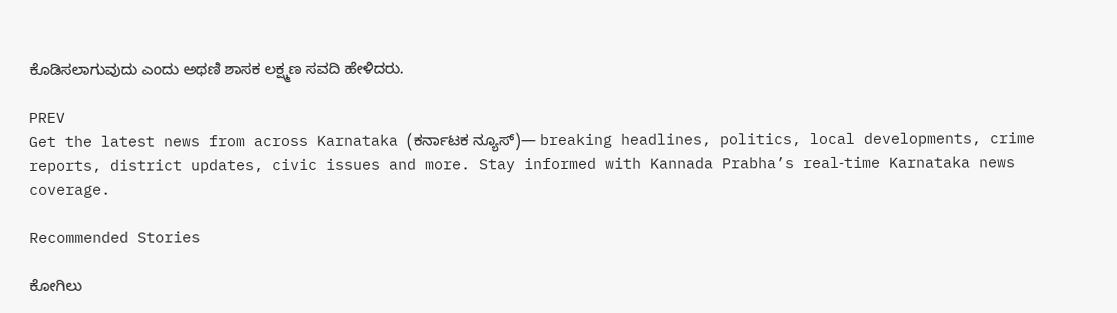ಕೊಡಿಸಲಾಗುವುದು ಎಂದು ಅಥಣಿ ಶಾಸಕ ಲಕ್ಷ್ಮಣ ಸವದಿ ಹೇಳಿದರು.

PREV
Get the latest news from across Karnataka (ಕರ್ನಾಟಕ ನ್ಯೂಸ್)— breaking headlines, politics, local developments, crime reports, district updates, civic issues and more. Stay informed with Kannada Prabha’s real‑time Karnataka news coverage.

Recommended Stories

ಕೋಗಿಲು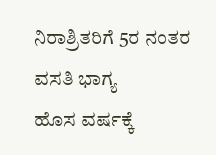ನಿರಾಶ್ರಿತರಿಗೆ 5ರ ನಂತರ ವಸತಿ ಭಾಗ್ಯ
ಹೊಸ ವರ್ಷಕ್ಕೆ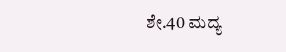ಶೇ.40 ಮದ್ಯ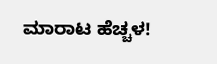ಮಾರಾಟ ಹೆಚ್ಚಳ!